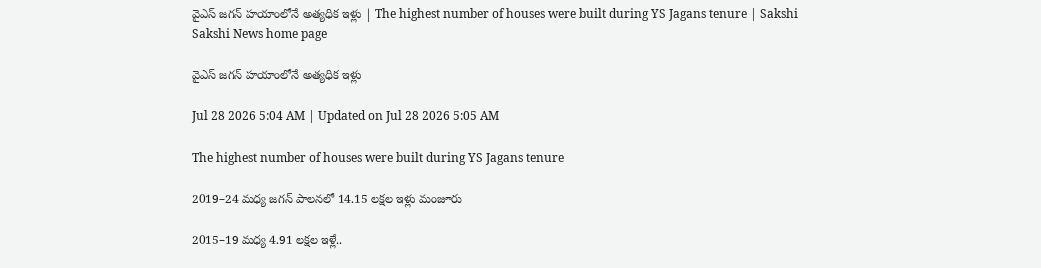వైఎస్‌ జగన్‌ హయాంలోనే అత్యధిక ఇళ్లు | The highest number of houses were built during YS Jagans tenure | Sakshi
Sakshi News home page

వైఎస్‌ జగన్‌ హయాంలోనే అత్యధిక ఇళ్లు

Jul 28 2026 5:04 AM | Updated on Jul 28 2026 5:05 AM

The highest number of houses were built during YS Jagans tenure

2019–24 మధ్య జగన్‌ పాలనలో 14.15 లక్షల ఇళ్లు మంజూరు

2015–19 మధ్య 4.91 లక్షల ఇళ్లే..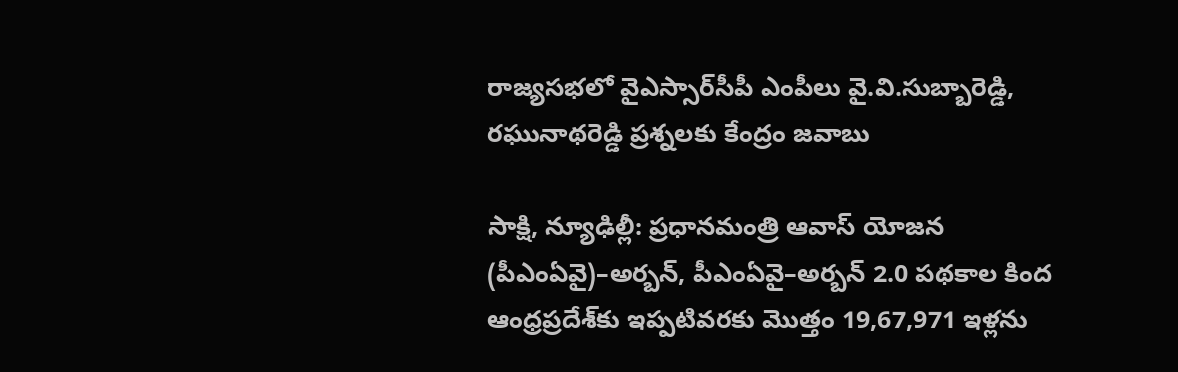రాజ్యసభలో వైఎస్సార్‌సీపీ ఎంపీలు వై.వి.సుబ్బారెడ్డి, రఘునాథరెడ్డి ప్రశ్నలకు కేంద్రం జవాబు

సాక్షి, న్యూఢిల్లీ: ప్రధానమంత్రి ఆవాస్‌ యోజన (పీఎంఏవై)–అర్బన్, పీఎంఏవై–అర్బన్‌ 2.0 పథకాల కింద ఆంధ్రప్రదేశ్‌కు ఇప్పటివరకు మొత్తం 19,67,971 ఇళ్లను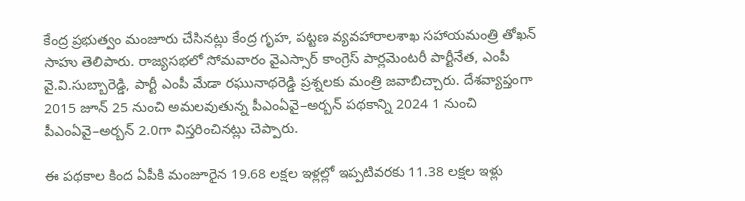కేంద్ర ప్రభుత్వం మంజూరు చేసినట్లు కేంద్ర గృహ, పట్టణ వ్యవహారాలశాఖ సహాయమంత్రి తోఖన్‌ సాహు తెలిపారు. రాజ్యసభలో సోమవారం వైఎస్సార్‌ కాంగ్రెస్‌ పార్లమెంటరీ పార్టీనేత, ఎంపీ వై.వి.సుబ్బారెడ్డి, పార్టీ ఎంపీ మేడా రఘునాథరెడ్డి ప్రశ్నలకు మంత్రి జవాబిచ్చారు. దేశవ్యాప్తంగా 2015 జూన్‌ 25 నుంచి అమలవుతున్న పీఎంఏవై–అర్బన్‌ పథకాన్ని 2024 1 నుంచి పీఎంఏవై–అర్బన్‌ 2.0గా విస్తరించినట్లు చెప్పారు.

ఈ పథకాల కింద ఏపీకి మంజూరైన 19.68 లక్షల ఇళ్లల్లో ఇప్పటివరకు 11.38 లక్షల ఇళ్లు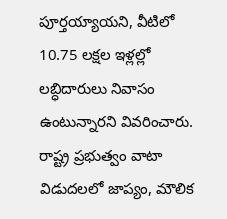పూర్తయ్యాయని, వీటిలో 10.75 లక్షల ఇళ్లల్లో లబ్ధిదారులు నివాసం ఉంటున్నారని వివరించారు. రాష్ట్ర ప్రభుత్వం వాటా విడుదలలో జాప్యం, మౌలిక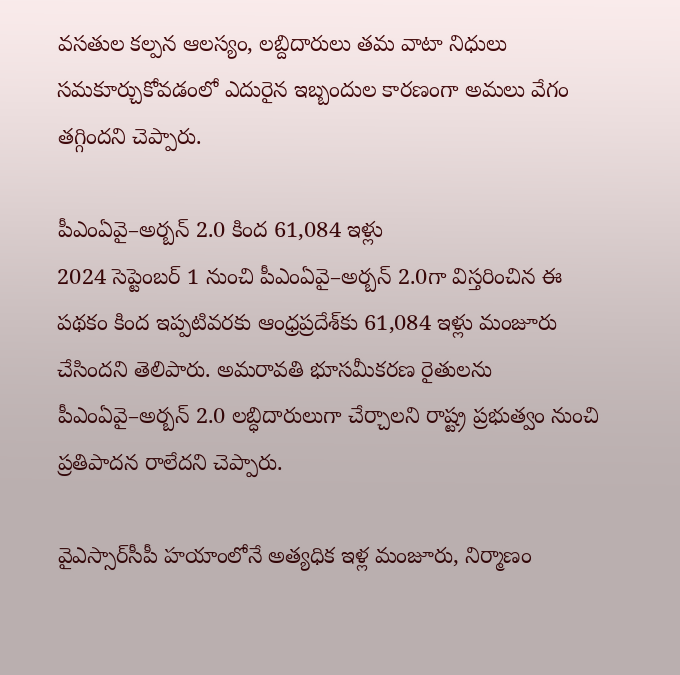వసతుల కల్పన ఆలస్యం, లబ్దిదారులు తమ వాటా నిధులు సమకూర్చుకోవడంలో ఎదురైన ఇబ్బందుల కారణంగా అమలు వేగం తగ్గిందని చెప్పారు.

పీఎంఏవై–అర్బన్‌ 2.0 కింద 61,084 ఇళ్లు
2024 సెప్టెంబర్ 1 నుంచి పీఎంఏవై–అర్బన్‌ 2.0గా విస్తరించిన ఈ పథకం కింద ఇప్పటివరకు ఆంధ్రప్రదేశ్‌కు 61,084 ఇళ్లు మంజూరు చేసిందని తెలిపారు. అమరావతి భూసమీకరణ రైతులను పీఎంఏవై–అర్బన్‌ 2.0 లబ్ధిదారులుగా చేర్చాలని రాష్ట్ర ప్రభుత్వం నుంచి ప్రతిపాదన రాలేదని చెప్పారు.

వైఎస్సార్‌సీపీ హయాంలోనే అత్యధిక ఇళ్ల మంజూరు, నిర్మాణం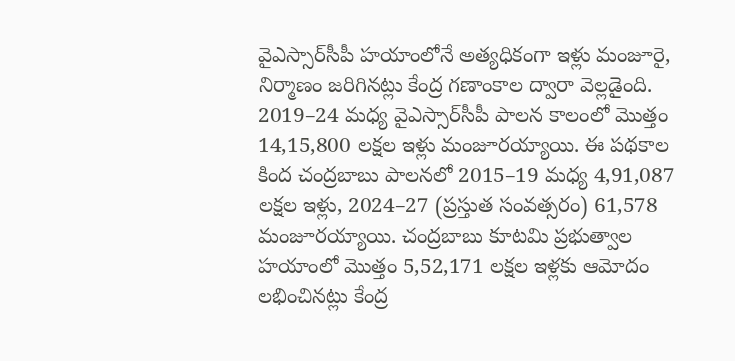వైఎస్సార్‌సీపీ హయాంలోనే అత్యధికంగా ఇళ్లు మంజూరై, నిర్మాణం జరిగినట్లు కేంద్ర గణాంకాల ద్వారా వెల్లడైంది. 2019–24 మధ్య వైఎస్సార్‌సీపీ పాలన కాలంలో మొత్తం 14,15,800 లక్షల ఇళ్లు మంజూరయ్యాయి. ఈ పథకాల కింద చంద్రబాబు పాలనలో 2015–19 మధ్య 4,91,087 లక్షల ఇళ్లు, 2024–27 (ప్రస్తుత సంవత్సరం) 61,578 మంజూరయ్యాయి. చంద్రబాబు కూటమి ప్రభుత్వాల హయాంలో మొత్తం 5,52,171 లక్షల ఇళ్లకు ఆమోదం లభించినట్లు కేంద్ర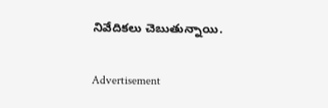నివేదికలు చెబుతున్నాయి.

Advertisement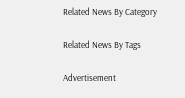Related News By Category

Related News By Tags

Advertisement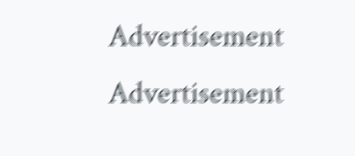Advertisement
Advertisement